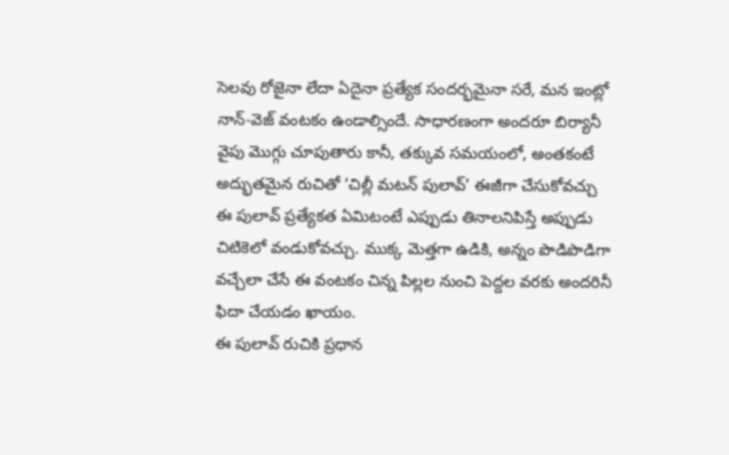సెలవు రోజైనా లేదా ఏదైనా ప్రత్యేక సందర్భమైనా సరే, మన ఇంట్లో నాన్-వెజ్ వంటకం ఉండాల్సిందే. సాధారణంగా అందరూ బిర్యానీ వైపు మొగ్గు చూపుతారు కానీ, తక్కువ సమయంలో, అంతకంటే అద్భుతమైన రుచితో ‘చిల్లీ మటన్ పులావ్’ ఈజీగా చేసుకోవచ్చు ఈ పులావ్ ప్రత్యేకత ఏమిటంటే ఎప్పుడు తినాలనిపిస్తే అప్పుడు చిటికెలో వండుకోవచ్చు. ముక్క మెత్తగా ఉడికి, అన్నం పొడిపొడిగా వచ్చేలా చేసే ఈ వంటకం చిన్న పిల్లల నుంచి పెద్దల వరకు అందరినీ ఫిదా చేయడం ఖాయం.
ఈ పులావ్ రుచికి ప్రధాన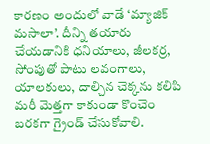కారణం అందులో వాడే ‘మ్యాజిక్ మసాలా’. దీన్ని తయారు చేయడానికి ధనియాలు, జీలకర్ర, సోంపుతో పాటు లవంగాలు, యాలకులు, దాల్చిన చెక్కను కలిపి మరీ మెత్తగా కాకుండా కొంచెం బరకగా గ్రైండ్ చేసుకోవాలి.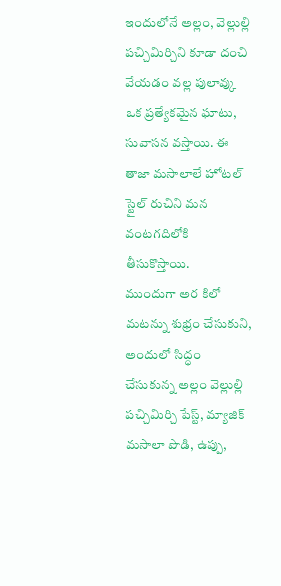ఇందులోనే అల్లం, వెల్లుల్లి పచ్చిమిర్చిని కూడా దంచి వేయడం వల్ల పులావ్కు ఒక ప్రత్యేకమైన ఘాటు, సువాసన వస్తాయి. ఈ తాజా మసాలాలే హోటల్ స్టైల్ రుచిని మన వంటగదిలోకి తీసుకొస్తాయి.
ముందుగా అర కిలో మటన్ను శుభ్రం చేసుకుని, అందులో సిద్ధం చేసుకున్న అల్లం వెల్లుల్లి పచ్చిమిర్చి పేస్ట్, మ్యాజిక్ మసాలా పొడి, ఉప్పు,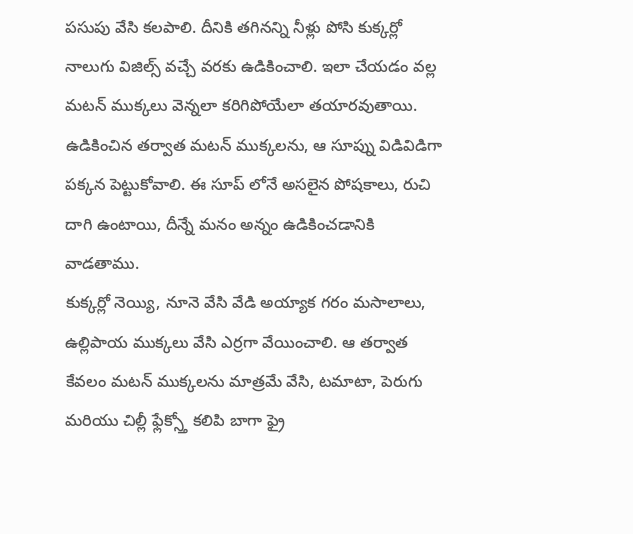పసుపు వేసి కలపాలి. దీనికి తగినన్ని నీళ్లు పోసి కుక్కర్లో నాలుగు విజిల్స్ వచ్చే వరకు ఉడికించాలి. ఇలా చేయడం వల్ల మటన్ ముక్కలు వెన్నలా కరిగిపోయేలా తయారవుతాయి. ఉడికించిన తర్వాత మటన్ ముక్కలను, ఆ సూప్ను విడివిడిగా పక్కన పెట్టుకోవాలి. ఈ సూప్ లోనే అసలైన పోషకాలు, రుచి దాగి ఉంటాయి, దీన్నే మనం అన్నం ఉడికించడానికి వాడతాము.
కుక్కర్లో నెయ్యి, నూనె వేసి వేడి అయ్యాక గరం మసాలాలు, ఉల్లిపాయ ముక్కలు వేసి ఎర్రగా వేయించాలి. ఆ తర్వాత కేవలం మటన్ ముక్కలను మాత్రమే వేసి, టమాటా, పెరుగు మరియు చిల్లీ ఫ్లేక్స్తో కలిపి బాగా ఫ్రై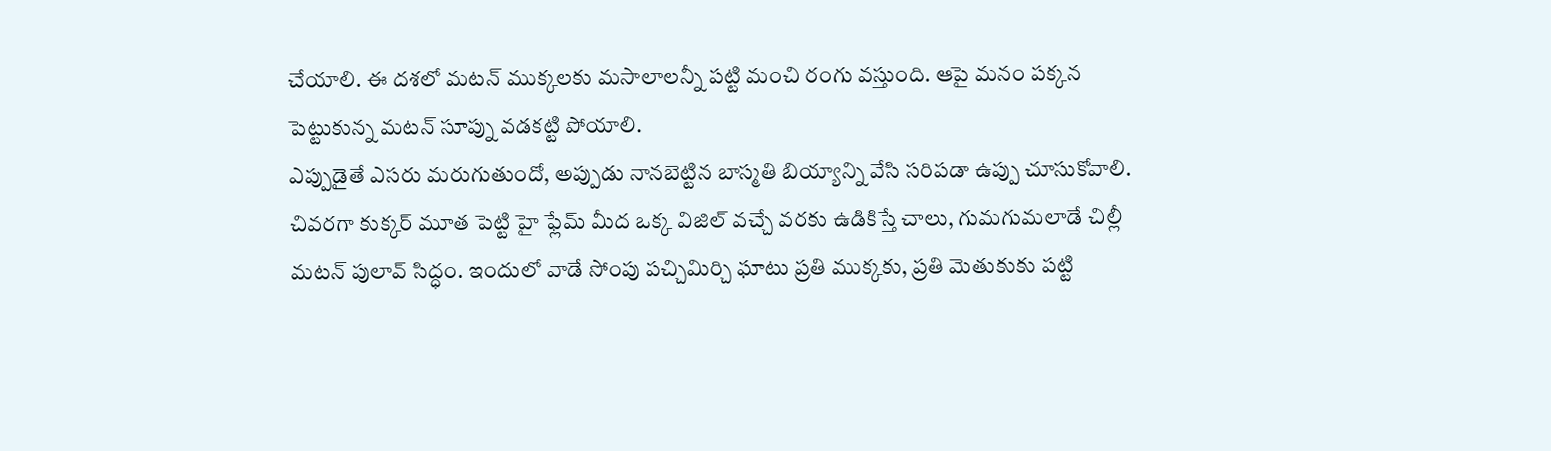చేయాలి. ఈ దశలో మటన్ ముక్కలకు మసాలాలన్నీ పట్టి మంచి రంగు వస్తుంది. ఆపై మనం పక్కన పెట్టుకున్న మటన్ సూప్ను వడకట్టి పోయాలి.
ఎప్పుడైతే ఎసరు మరుగుతుందో, అప్పుడు నానబెట్టిన బాస్మతి బియ్యాన్ని వేసి సరిపడా ఉప్పు చూసుకోవాలి.
చివరగా కుక్కర్ మూత పెట్టి హై ఫ్లేమ్ మీద ఒక్క విజిల్ వచ్చే వరకు ఉడికిస్తే చాలు, గుమగుమలాడే చిల్లీ మటన్ పులావ్ సిద్ధం. ఇందులో వాడే సోంపు పచ్చిమిర్చి ఘాటు ప్రతి ముక్కకు, ప్రతి మెతుకుకు పట్టి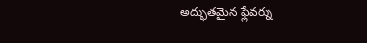అద్భుతమైన ఫ్లేవర్ను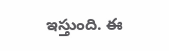ఇస్తుంది. ఈ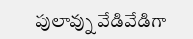పులావ్ను వేడివేడిగా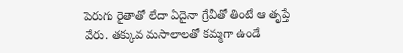పెరుగు రైతాతో లేదా ఏదైనా గ్రేవీతో తింటే ఆ తృప్తే వేరు. తక్కువ మసాలాలతో కమ్మగా ఉండే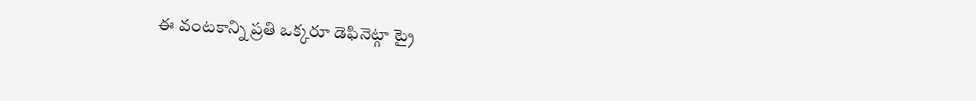ఈ వంటకాన్ని ప్రతి ఒక్కరూ డెఫినెట్గా ట్రై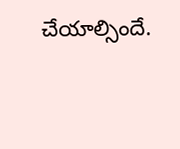చేయాల్సిందే.